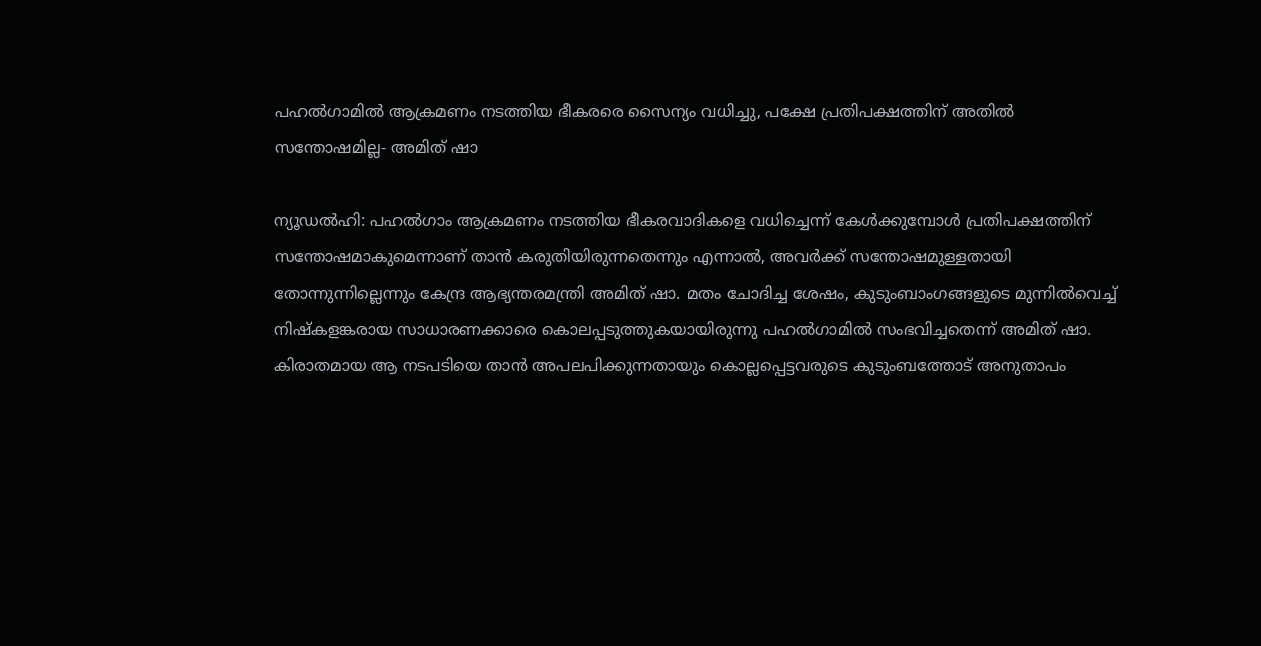പഹൽഗാമിൽ ആക്രമണം നടത്തിയ ഭീകരരെ സൈന്യം വധിച്ചു, പക്ഷേ പ്രതിപക്ഷത്തിന് അതിൽ സന്തോഷമില്ല- അമിത് ഷാ

ന്യൂഡൽഹി: പഹൽഗാം ആക്രമണം നടത്തിയ ഭീകരവാദികളെ വധിച്ചെന്ന് കേൾക്കുമ്പോൾ പ്രതിപക്ഷത്തിന് സന്തോഷമാകുമെന്നാണ് താൻ കരുതിയിരുന്നതെന്നും എന്നാൽ, അവർക്ക് സന്തോഷമുള്ളതായി തോന്നുന്നില്ലെന്നും കേന്ദ്ര ആഭ്യന്തരമന്ത്രി അമിത് ഷാ. മതം ചോദിച്ച ശേഷം, കുടുംബാംഗങ്ങളുടെ മുന്നിൽവെച്ച് നിഷ്‌കളങ്കരായ സാധാരണക്കാരെ കൊലപ്പടുത്തുകയായിരുന്നു പഹൽഗാമിൽ സംഭവിച്ചതെന്ന് അമിത് ഷാ. കിരാതമായ ആ നടപടിയെ താൻ അപലപിക്കുന്നതായും കൊല്ലപ്പെട്ടവരുടെ കുടുംബത്തോട് അനുതാപം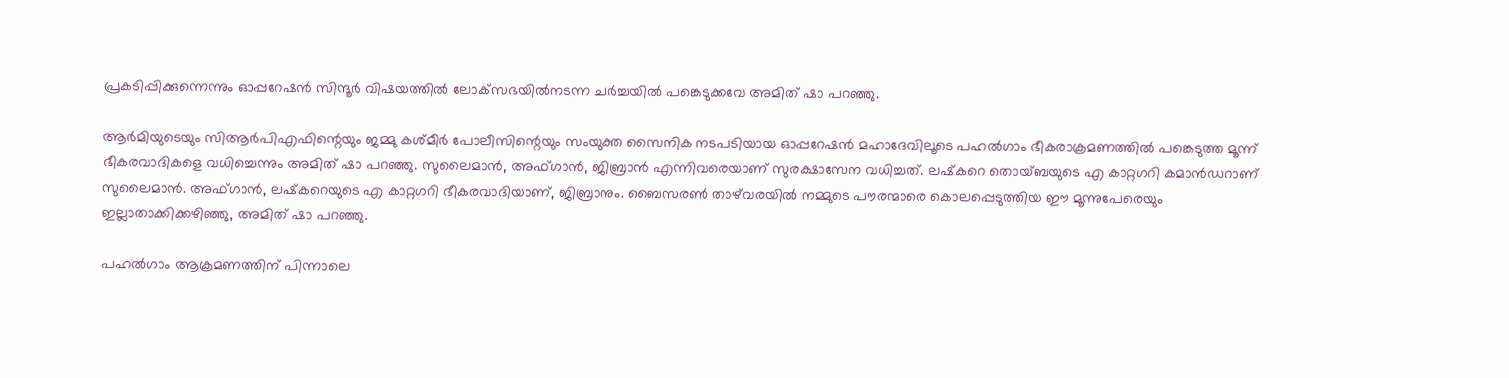പ്രകടിപ്പിക്കുന്നെന്നും ഓപ്പറേഷൻ സിന്ദൂർ വിഷയത്തിൽ ലോക്‌സഭയിൽനടന്ന ചർച്ചയിൽ പങ്കെടുക്കവേ അമിത് ഷാ പറഞ്ഞു.

ആർമിയുടെയും സിആർപിഎഫിന്റെയും ജമ്മു കശ്മീർ പോലീസിന്റെയും സംയുക്ത സൈനിക നടപടിയായ ഓപ്പറേഷൻ മഹാദേവിലൂടെ പഹൽഗാം ഭീകരാക്രമണത്തിൽ പങ്കെടുത്ത മൂന്ന് ഭീകരവാദികളെ വധിച്ചെന്നും അമിത് ഷാ പറഞ്ഞു. സുലൈമാൻ, അഫ്ഗാൻ, ജിബ്രാൻ എന്നിവരെയാണ് സുരക്ഷാസേന വധിച്ചത്. ലഷ്‌കറെ തൊയ്ബയുടെ എ കാറ്റഗറി കമാൻഡറാണ് സുലൈമാൻ. അഫ്ഗാൻ, ലഷ്‌കറെയുടെ എ കാറ്റഗറി ഭീകരവാദിയാണ്, ജിബ്രാനും. ബൈസരൺ താഴ്‌വരയിൽ നമ്മുടെ പൗരന്മാരെ കൊലപ്പെടുത്തിയ ഈ മൂന്നുപേരെയും ഇല്ലാതാക്കിക്കഴിഞ്ഞു, അമിത് ഷാ പറഞ്ഞു.

പഹൽഗാം ആക്രമണത്തിന് പിന്നാലെ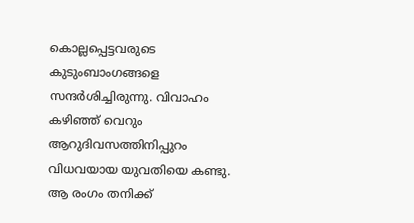കൊല്ലപ്പെട്ടവരുടെ കുടുംബാംഗങ്ങളെ സന്ദർശിച്ചിരുന്നു. വിവാഹം കഴിഞ്ഞ് വെറും ആറുദിവസത്തിനിപ്പുറം വിധവയായ യുവതിയെ കണ്ടു. ആ രംഗം തനിക്ക്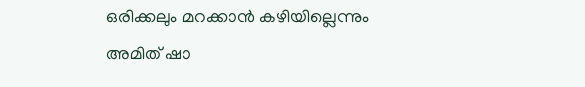ഒരിക്കലും മറക്കാൻ കഴിയില്ലെന്നും അമിത് ഷാ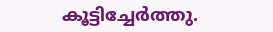കൂട്ടിച്ചേർത്തു.